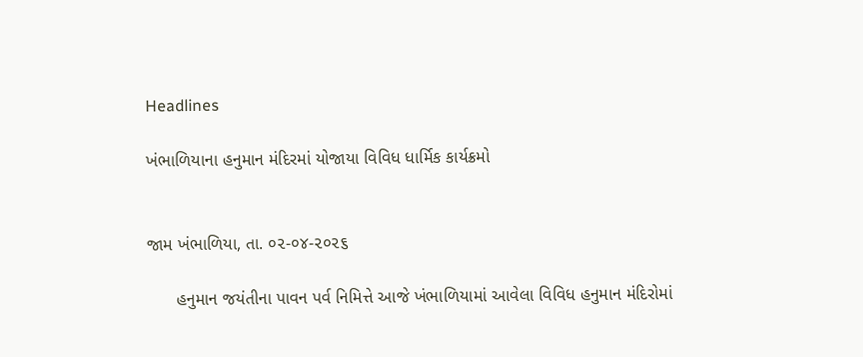Headlines

ખંભાળિયાના હનુમાન મંદિરમાં યોજાયા વિવિધ ધાર્મિક કાર્યક્રમો


જામ ખંભાળિયા, તા. ૦૨-૦૪-૨૦૨૬

      હનુમાન જયંતીના પાવન પર્વ નિમિત્તે આજે ખંભાળિયામાં આવેલા વિવિધ હનુમાન મંદિરોમાં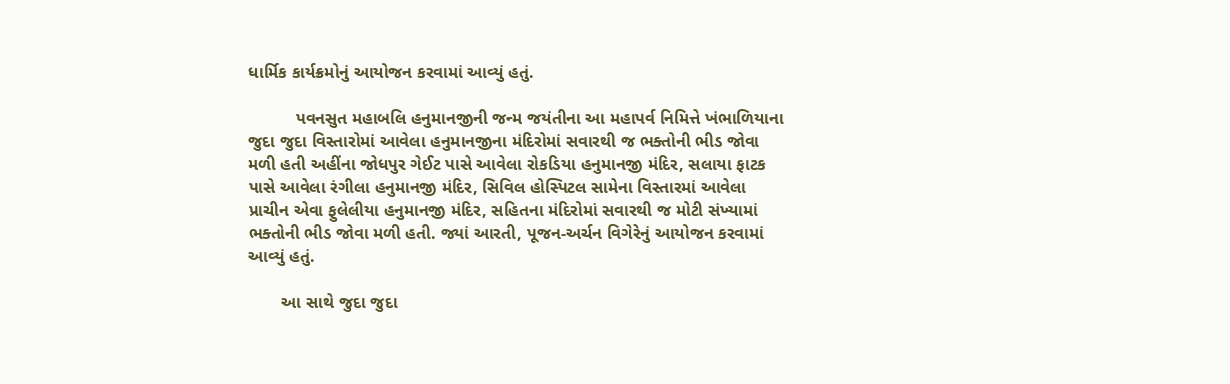ધાર્મિક કાર્યક્રમોનું આયોજન કરવામાં આવ્યું હતું.

          પવનસુત મહાબલિ હનુમાનજીની જન્મ જયંતીના આ મહાપર્વ નિમિત્તે ખંભાળિયાના જુદા જુદા વિસ્તારોમાં આવેલા હનુમાનજીના મંદિરોમાં સવારથી જ ભક્તોની ભીડ જોવા મળી હતી અહીંના જોધપુર ગેઈટ પાસે આવેલા રોકડિયા હનુમાનજી મંદિર, સલાયા ફાટક પાસે આવેલા રંગીલા હનુમાનજી મંદિર, સિવિલ હોસ્પિટલ સામેના વિસ્તારમાં આવેલા પ્રાચીન એવા ફુલેલીયા હનુમાનજી મંદિર, સહિતના મંદિરોમાં સવારથી જ મોટી સંખ્યામાં ભક્તોની ભીડ જોવા મળી હતી. જ્યાં આરતી, પૂજન-અર્ચન વિગેરેનું આયોજન કરવામાં આવ્યું હતું.

       આ સાથે જુદા જુદા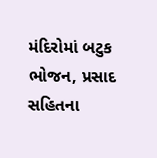મંદિરોમાં બટુક ભોજન, પ્રસાદ સહિતના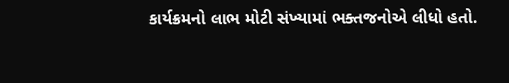કાર્યક્રમનો લાભ મોટી સંખ્યામાં ભક્તજનોએ લીધો હતો.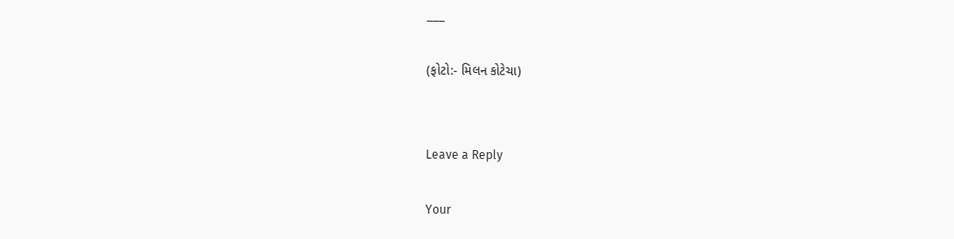___

(ફોટો:- મિલન કોટેચા)


Leave a Reply

Your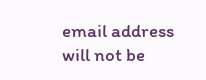email address will not be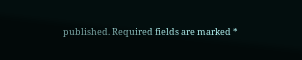published. Required fields are marked *